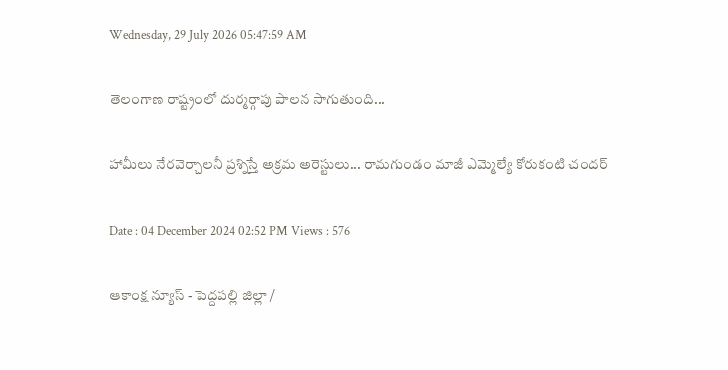Wednesday, 29 July 2026 05:47:59 AM

తెలంగాణ రాష్ట్రంలో దుర్మర్గాపు పాలన సాగుతుంది...

హామీలు నేరవెర్చాలనీ ప్రశ్నిస్తే అక్రమ అరెస్టులు... రామగుండం మాజీ ఎమ్మెల్యే కోరుకంటి చందర్

Date : 04 December 2024 02:52 PM Views : 576

ఆకాంక్ష న్యూస్ - పెద్దపల్లి జిల్లా /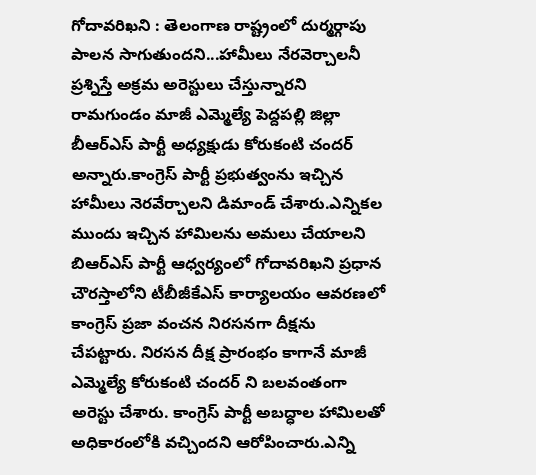గోదావరిఖని : తెలంగాణ రాష్ట్రంలో దుర్మర్గాపు పాలన సాగుతుందని...హామీలు నేరవెర్చాలనీ ప్రశ్నిస్తే అక్రమ అరెస్టులు చేస్తున్నారని రామగుండం మాజీ ఎమ్మెల్యే పెద్దపల్లి జిల్లా బీఆర్ఎస్ పార్టీ అధ్యక్షుడు కోరుకంటి చందర్ అన్నారు.కాంగ్రెస్ పార్టీ ప్రభుత్వంను ఇచ్చిన హామీలు నెరవేర్చాలని డిమాండ్ చేశారు.ఎన్నికల ముందు ఇచ్చిన హామిలను అమలు చేయాలని బిఆర్ఎస్ పార్టీ ఆధ్వర్యంలో గోదావరిఖని ప్రధాన చౌరస్తాలోని టీబీజీకేఎస్ కార్యాలయం ఆవరణలో కాంగ్రెస్ ప్రజా వంచన నిరసనగా దీక్షను చేపట్టారు. నిరసన దీక్ష ప్రారంభం కాగానే మాజీ ఎమ్మెల్యే కోరుకంటి చందర్ ని బలవంతంగా అరెస్టు చేశారు. కాంగ్రెస్ పార్టీ అబద్ధాల హామిలతో అధికారంలోకి వచ్చిందని ఆరోపించారు.ఎన్ని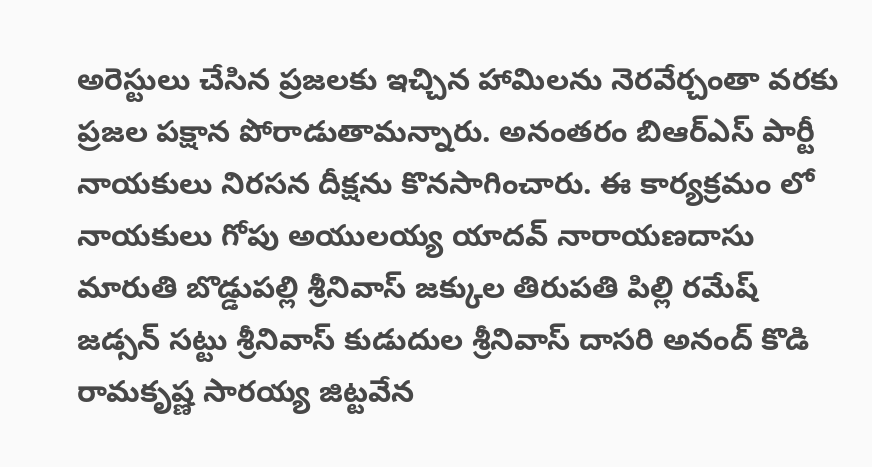అరెస్టులు చేసిన ప్రజలకు ఇచ్చిన హామిలను నెరవేర్చంతా వరకు ప్రజల పక్షాన పోరాడుతామన్నారు. అనంతరం బిఆర్ఎస్ పార్టీ నాయకులు నిరసన దీక్షను కొనసాగించారు. ఈ కార్యక్రమం లో నాయకులు గోపు అయులయ్య యాదవ్ నారాయణదాసు మారుతి బొడ్డుపల్లి శ్రీనివాస్ జక్కుల తిరుపతి పిల్లి రమేష్ జడ్సన్ సట్టు శ్రీనివాస్ కుడుదుల శ్రీనివాస్ దాసరి అనంద్ కొడి రామకృష్ణ సారయ్య జిట్టవేన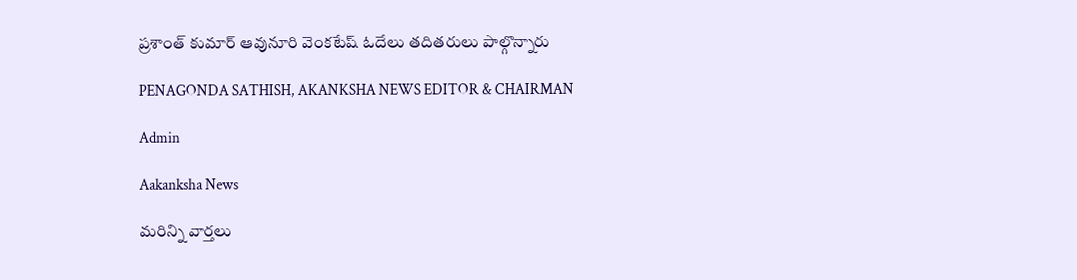ప్రశాంత్ కుమార్ ఆవునూరి వెంకటేష్ ఓదేలు తదితరులు పాల్గొన్నారు

PENAGONDA SATHISH, AKANKSHA NEWS EDITOR & CHAIRMAN

Admin

Aakanksha News

మరిన్ని వార్తలు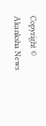Copyright © Akanksha News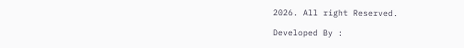2026. All right Reserved.

Developed By :